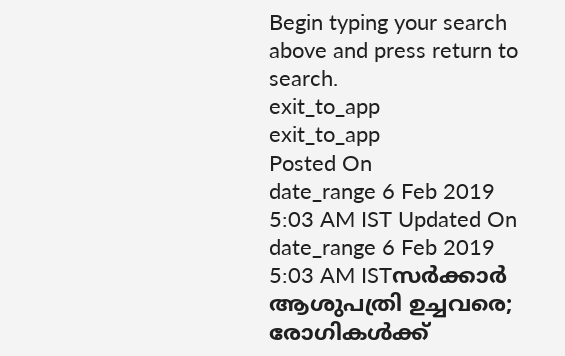Begin typing your search above and press return to search.
exit_to_app
exit_to_app
Posted On
date_range 6 Feb 2019 5:03 AM IST Updated On
date_range 6 Feb 2019 5:03 AM ISTസർക്കാർ ആശുപത്രി ഉച്ചവരെ; രോഗികൾക്ക്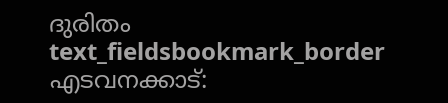ദുരിതം
text_fieldsbookmark_border
എടവനക്കാട്: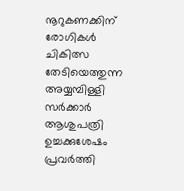നൂറുകണക്കിന് രോഗികൾ ചികിത്സ തേടിയെത്തുന്ന അയ്യമ്പിള്ളി സർക്കാർ ആശുപത്രി ഉച്ചക്കുശേഷം പ്രവർത്തി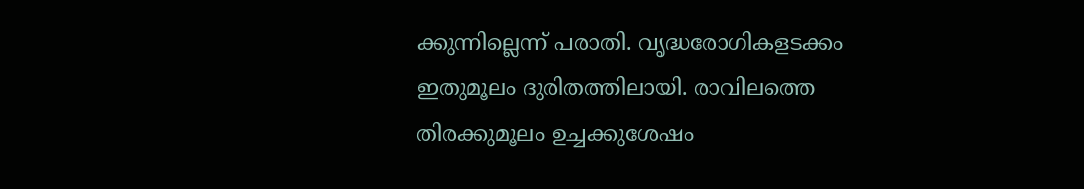ക്കുന്നില്ലെന്ന് പരാതി. വൃദ്ധരോഗികളടക്കം ഇതുമൂലം ദുരിതത്തിലായി. രാവിലത്തെ തിരക്കുമൂലം ഉച്ചക്കുശേഷം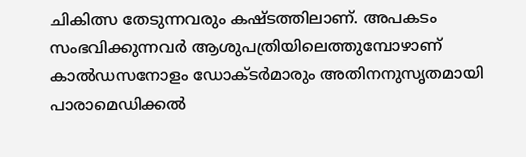ചികിത്സ തേടുന്നവരും കഷ്ടത്തിലാണ്. അപകടം സംഭവിക്കുന്നവർ ആശുപത്രിയിലെത്തുമ്പോഴാണ് കാൽഡസനോളം ഡോക്ടർമാരും അതിനനുസൃതമായി പാരാമെഡിക്കൽ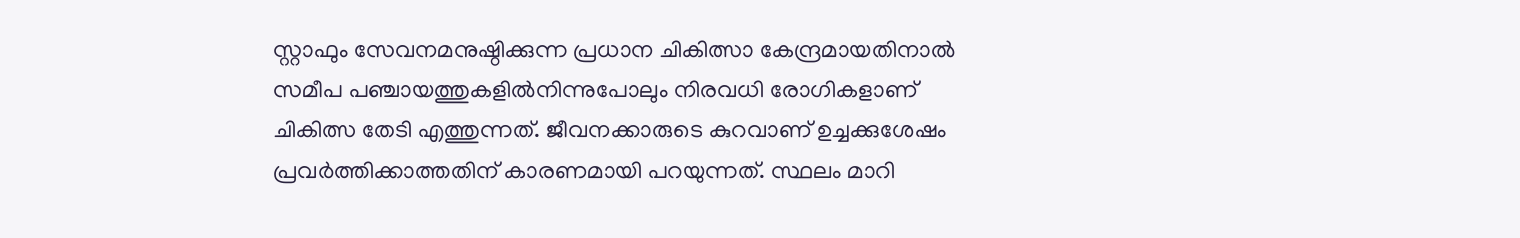സ്റ്റാഫും സേവനമനുഷ്ഠിക്കുന്ന പ്രധാന ചികിത്സാ കേന്ദ്രമായതിനാൽ സമീപ പഞ്ചായത്തുകളിൽനിന്നുപോലും നിരവധി രോഗികളാണ് ചികിത്സ തേടി എത്തുന്നത്. ജീവനക്കാരുടെ കുറവാണ് ഉച്ചക്കുശേഷം പ്രവർത്തിക്കാത്തതിന് കാരണമായി പറയുന്നത്. സ്ഥലം മാറി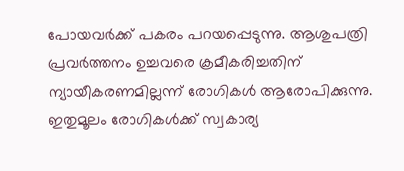പോയവർക്ക് പകരം പറയപ്പെടുന്നു. ആശുപത്രി പ്രവർത്തനം ഉച്ചവരെ ക്രമീകരിച്ചതിന് ന്യായീകരണമില്ലന്ന് രോഗികൾ ആരോപിക്കുന്നു. ഇതുമൂലം രോഗികൾക്ക് സ്വകാര്യ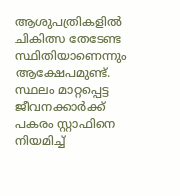ആശുപത്രികളിൽ ചികിത്സ തേടേണ്ട സ്ഥിതിയാണെന്നും ആക്ഷേപമുണ്ട്. സ്ഥലം മാറ്റപ്പെട്ട ജീവനക്കാർക്ക് പകരം സ്റ്റാഫിനെ നിയമിച്ച്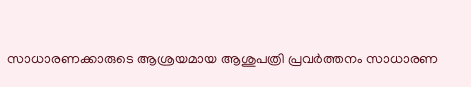സാധാരണക്കാരുടെ ആശ്രയമായ ആശുപത്രി പ്രവർത്തനം സാധാരണ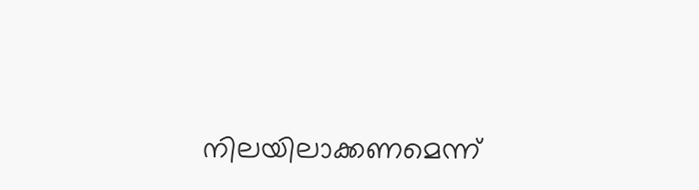നിലയിലാക്കണമെന്ന്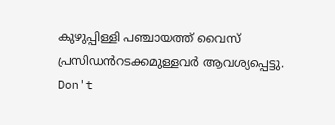കുഴുപ്പിള്ളി പഞ്ചായത്ത് വൈസ് പ്രസിഡൻറടക്കമുള്ളവർ ആവശ്യപ്പെട്ടു.
Don't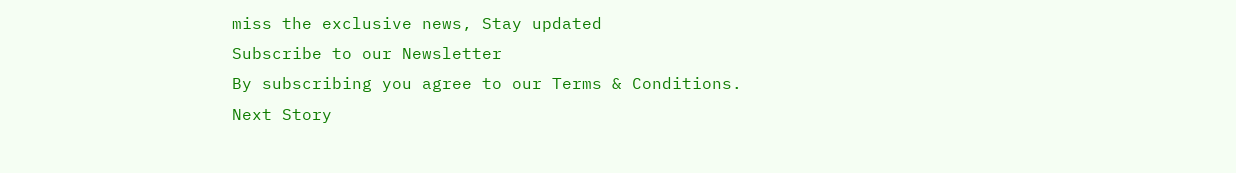miss the exclusive news, Stay updated
Subscribe to our Newsletter
By subscribing you agree to our Terms & Conditions.
Next Story